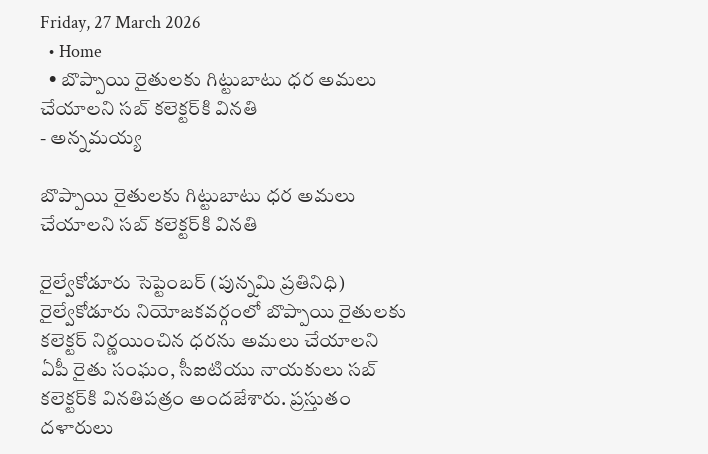Friday, 27 March 2026
  • Home
  • బొప్పాయి రైతులకు గిట్టుబాటు ధర అమలు చేయాలని సబ్ కలెక్టర్‌కి వినతి
- అన్నమయ్య

బొప్పాయి రైతులకు గిట్టుబాటు ధర అమలు చేయాలని సబ్ కలెక్టర్‌కి వినతి

రైల్వేకోడూరు సెప్టెంబర్ (పున్నమి ప్రతినిధి) రైల్వేకోడూరు నియోజకవర్గంలో బొప్పాయి రైతులకు కలెక్టర్ నిర్ణయించిన ధరను అమలు చేయాలని ఏపీ రైతు సంఘం, సీఐటియు నాయకులు సబ్ కలెక్టర్‌కి వినతిపత్రం అందజేశారు. ప్రస్తుతం దళారులు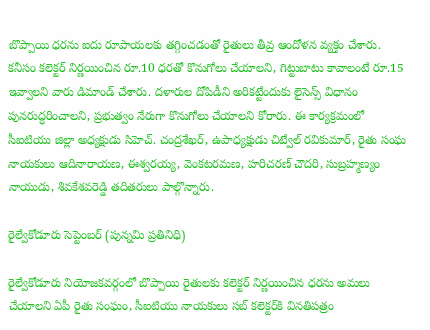బొప్పాయి ధరను ఐదు రూపాయలకు తగ్గించడంతో రైతులు తీవ్ర ఆందోళన వ్యక్తం చేశారు. కనీసం కలెక్టర్ నిర్ణయించిన రూ.10 ధరతో కొనుగోలు చేయాలని, గిట్టుబాటు కావాలంటే రూ.15 ఇవ్వాలని వారు డిమాండ్ చేశారు. దళారుల దోపిడీని అరికట్టేందుకు లైసెన్స్ విధానం పునరుద్ధరించాలని, ప్రభుత్వం నేరుగా కొనుగోలు చేయాలని కోరారు. ఈ కార్యక్రమంలో సీఐటియు జిల్లా అధ్యక్షుడు సిహెచ్‌. చంద్రశేఖర్, ఉపాధ్యక్షుడు చిట్వేల్ రవికుమార్, రైతు సంఘ నాయకులు ఆదినారాయణ, ఈశ్వరయ్య, వెంకటరమణ, హరిచరణ్ చౌదరి, సుబ్రహ్మణ్యం నాయుడు, శివకేశవరెడ్డి తదితరులు పాల్గొన్నారు.

రైల్వేకోడూరు సెప్టెంబర్ (పున్నమి ప్రతినిధి)

రైల్వేకోడూరు నియోజకవర్గంలో బొప్పాయి రైతులకు కలెక్టర్ నిర్ణయించిన ధరను అమలు చేయాలని ఏపీ రైతు సంఘం, సీఐటియు నాయకులు సబ్ కలెక్టర్‌కి వినతిపత్రం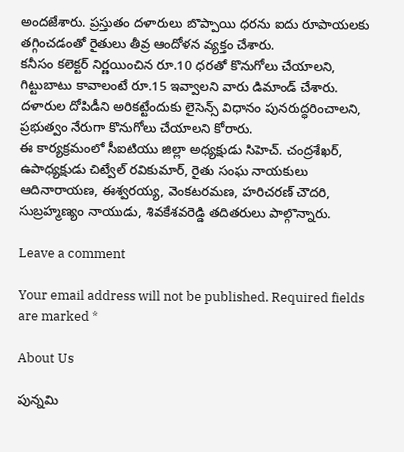అందజేశారు. ప్రస్తుతం దళారులు బొప్పాయి ధరను ఐదు రూపాయలకు తగ్గించడంతో రైతులు తీవ్ర ఆందోళన వ్యక్తం చేశారు.
కనీసం కలెక్టర్ నిర్ణయించిన రూ.10 ధరతో కొనుగోలు చేయాలని, గిట్టుబాటు కావాలంటే రూ.15 ఇవ్వాలని వారు డిమాండ్ చేశారు. దళారుల దోపిడీని అరికట్టేందుకు లైసెన్స్ విధానం పునరుద్ధరించాలని, ప్రభుత్వం నేరుగా కొనుగోలు చేయాలని కోరారు.
ఈ కార్యక్రమంలో సీఐటియు జిల్లా అధ్యక్షుడు సిహెచ్‌. చంద్రశేఖర్, ఉపాధ్యక్షుడు చిట్వేల్ రవికుమార్, రైతు సంఘ నాయకులు ఆదినారాయణ, ఈశ్వరయ్య, వెంకటరమణ, హరిచరణ్ చౌదరి, సుబ్రహ్మణ్యం నాయుడు, శివకేశవరెడ్డి తదితరులు పాల్గొన్నారు.

Leave a comment

Your email address will not be published. Required fields are marked *

About Us

పున్నమి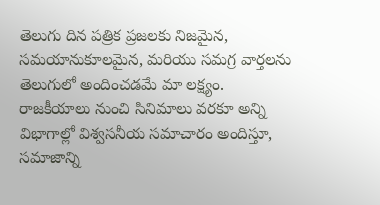తెలుగు దిన పత్రిక ప్రజలకు నిజమైన, సమయానుకూలమైన, మరియు సమగ్ర వార్తలను తెలుగులో అందించడమే మా లక్ష్యం.
రాజకీయాలు నుంచి సినిమాలు వరకూ అన్ని విభాగాల్లో విశ్వసనీయ సమాచారం అందిస్తూ, సమాజాన్ని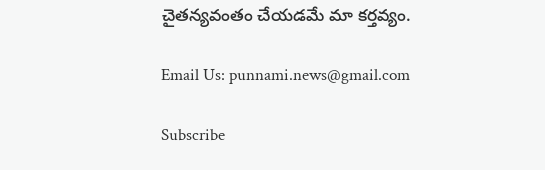చైతన్యవంతం చేయడమే మా కర్తవ్యం.

Email Us: punnami.news@gmail.com

Subscribe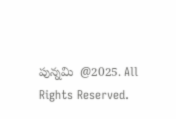పున్నమి  @2025. All Rights Reserved.